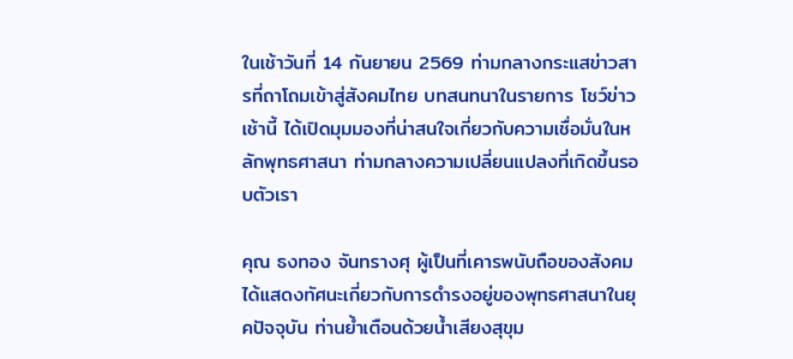ในเช้าวันที่ 14 กันยายน 2569 ท่ามกลางกระแสข่าวสารที่ถาโถมเข้าสู่สังคมไทย บทสนทนาในรายการ โชว์ข่าวเช้านี้ ได้เปิดมุมมองที่น่าสนใจเกี่ยวกับความเชื่อมั่นในหลักพุทธศาสนา ท่ามกลางความเปลี่ยนแปลงที่เกิดขึ้นรอบตัวเรา

คุณ ธงทอง จันทรางศุ ผู้เป็นที่เคารพนับถือของสังคม ได้แสดงทัศนะเกี่ยวกับการดำรงอยู่ของพุทธศาสนาในยุคปัจจุบัน ท่านย้ำเตือนด้วยน้ำเสียงสุขุม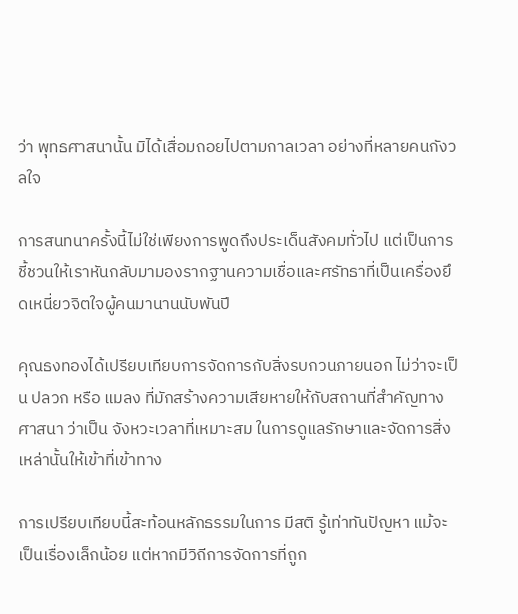ว่า พุทธศาสนานั้น มิได้เสื่อมถอยไปตามกาลเวลา อย่างที่หลายคนกังวลใจ

การสนทนาครั้งนี้ไม่ใช่เพียงการพูดถึงประเด็นสังคมทั่วไป แต่เป็นการชี้ชวนให้เราหันกลับมามองรากฐานความเชื่อและศรัทธาที่เป็นเครื่องยึดเหนี่ยวจิตใจผู้คนมานานนับพันปี

คุณธงทองได้เปรียบเทียบการจัดการกับสิ่งรบกวนภายนอก ไม่ว่าจะเป็น ปลวก หรือ แมลง ที่มักสร้างความเสียหายให้กับสถานที่สำคัญทางศาสนา ว่าเป็น จังหวะเวลาที่เหมาะสม ในการดูแลรักษาและจัดการสิ่งเหล่านั้นให้เข้าที่เข้าทาง

การเปรียบเทียบนี้สะท้อนหลักธรรมในการ มีสติ รู้เท่าทันปัญหา แม้จะเป็นเรื่องเล็กน้อย แต่หากมีวิถีการจัดการที่ถูก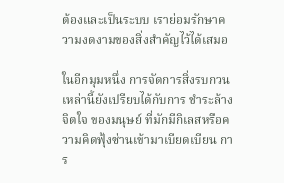ต้องและเป็นระบบ เราย่อมรักษาความงดงามของสิ่งสำคัญไว้ได้เสมอ

ในอีกมุมหนึ่ง การจัดการสิ่งรบกวนเหล่านี้ยังเปรียบได้กับการ ชำระล้างจิตใจ ของมนุษย์ ที่มักมีกิเลสหรือความคิดฟุ้งซ่านเข้ามาเบียดเบียน การ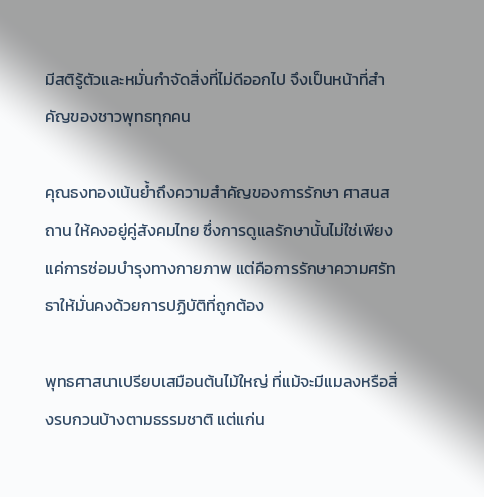มีสติรู้ตัวและหมั่นกำจัดสิ่งที่ไม่ดีออกไป จึงเป็นหน้าที่สำคัญของชาวพุทธทุกคน

คุณธงทองเน้นย้ำถึงความสำคัญของการรักษา ศาสนสถาน ให้คงอยู่คู่สังคมไทย ซึ่งการดูแลรักษานั้นไม่ใช่เพียงแค่การซ่อมบำรุงทางกายภาพ แต่คือการรักษาความศรัทธาให้มั่นคงด้วยการปฏิบัติที่ถูกต้อง

พุทธศาสนาเปรียบเสมือนต้นไม้ใหญ่ ที่แม้จะมีแมลงหรือสิ่งรบกวนบ้างตามธรรมชาติ แต่แก่น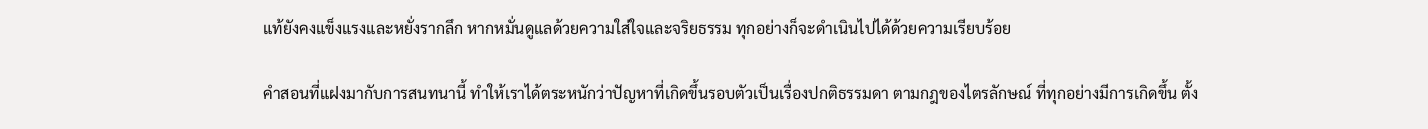แท้ยังคงแข็งแรงและหยั่งรากลึก หากหมั่นดูแลด้วยความใส่ใจและจริยธรรม ทุกอย่างก็จะดำเนินไปได้ด้วยความเรียบร้อย

คำสอนที่แฝงมากับการสนทนานี้ ทำให้เราได้ตระหนักว่าปัญหาที่เกิดขึ้นรอบตัวเป็นเรื่องปกติธรรมดา ตามกฎของไตรลักษณ์ ที่ทุกอย่างมีการเกิดขึ้น ตั้ง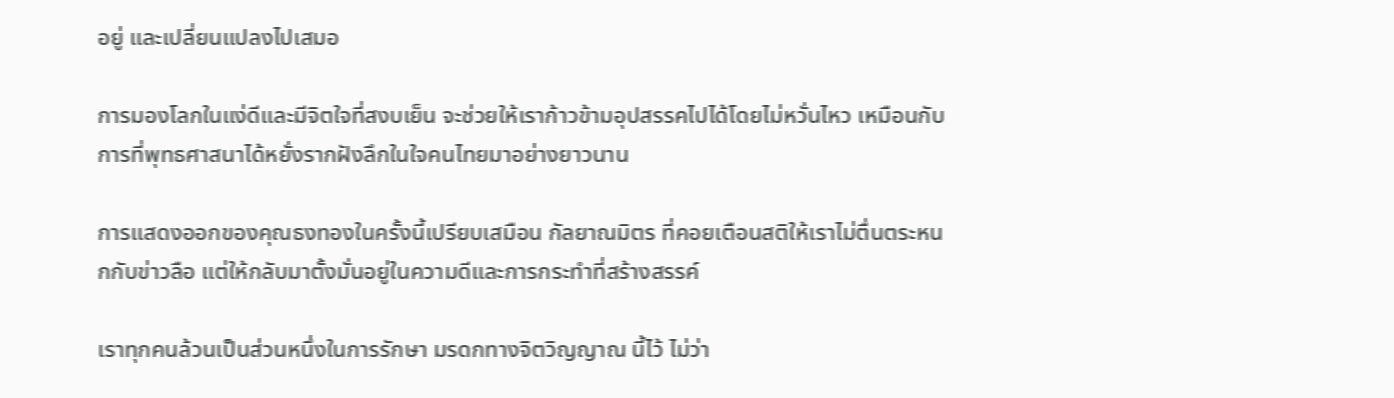อยู่ และเปลี่ยนแปลงไปเสมอ

การมองโลกในแง่ดีและมีจิตใจที่สงบเย็น จะช่วยให้เราก้าวข้ามอุปสรรคไปได้โดยไม่หวั่นไหว เหมือนกับการที่พุทธศาสนาได้หยั่งรากฝังลึกในใจคนไทยมาอย่างยาวนาน

การแสดงออกของคุณธงทองในครั้งนี้เปรียบเสมือน กัลยาณมิตร ที่คอยเตือนสติให้เราไม่ตื่นตระหนกกับข่าวลือ แต่ให้กลับมาตั้งมั่นอยู่ในความดีและการกระทำที่สร้างสรรค์

เราทุกคนล้วนเป็นส่วนหนึ่งในการรักษา มรดกทางจิตวิญญาณ นี้ไว้ ไม่ว่า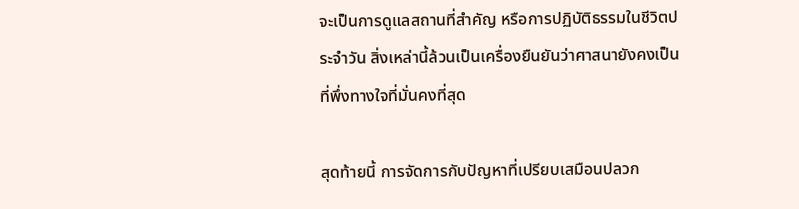จะเป็นการดูแลสถานที่สำคัญ หรือการปฏิบัติธรรมในชีวิตประจำวัน สิ่งเหล่านี้ล้วนเป็นเครื่องยืนยันว่าศาสนายังคงเป็นที่พึ่งทางใจที่มั่นคงที่สุด

สุดท้ายนี้ การจัดการกับปัญหาที่เปรียบเสมือนปลวก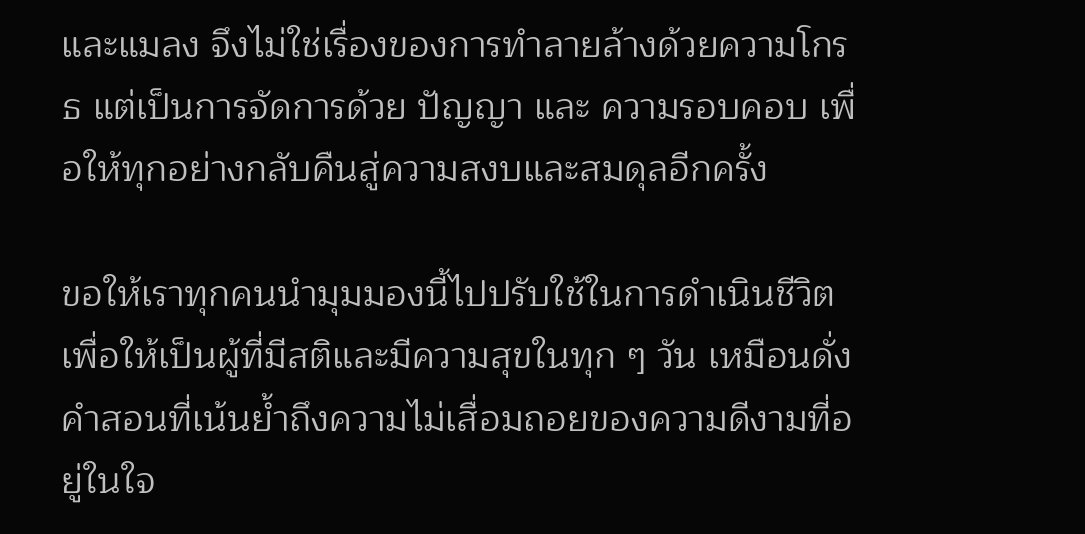และแมลง จึงไม่ใช่เรื่องของการทำลายล้างด้วยความโกรธ แต่เป็นการจัดการด้วย ปัญญา และ ความรอบคอบ เพื่อให้ทุกอย่างกลับคืนสู่ความสงบและสมดุลอีกครั้ง

ขอให้เราทุกคนนำมุมมองนี้ไปปรับใช้ในการดำเนินชีวิต เพื่อให้เป็นผู้ที่มีสติและมีความสุขในทุก ๆ วัน เหมือนดั่งคำสอนที่เน้นย้ำถึงความไม่เสื่อมถอยของความดีงามที่อยู่ในใจ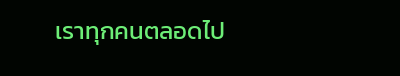เราทุกคนตลอดไป